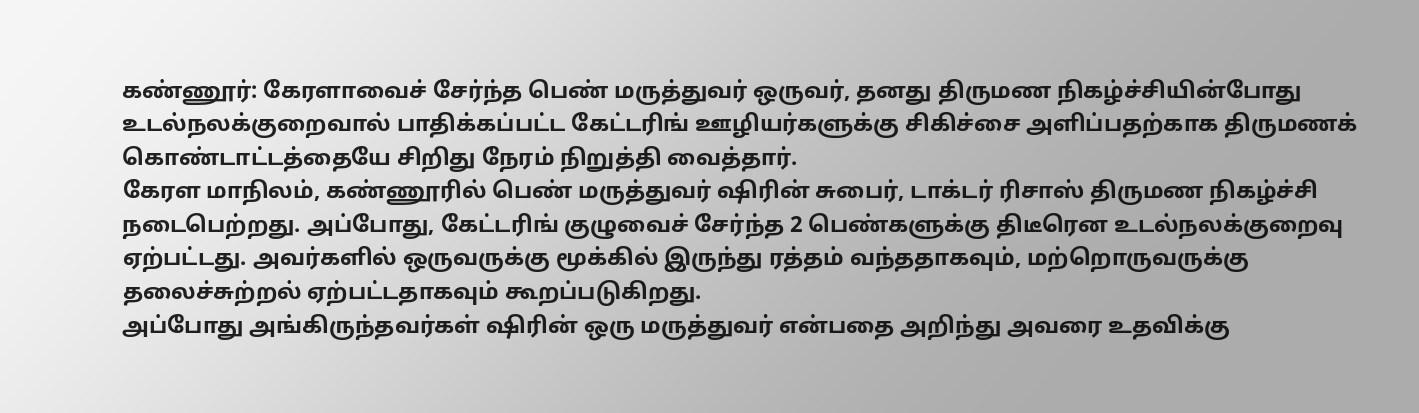கண்ணூர்: கேரளாவைச் சேர்ந்த பெண் மருத்துவர் ஒருவர், தனது திருமண நிகழ்ச்சியின்போது உடல்நலக்குறைவால் பாதிக்கப்பட்ட கேட்டரிங் ஊழியர்களுக்கு சிகிச்சை அளிப்பதற்காக திருமணக் கொண்டாட்டத்தையே சிறிது நேரம் நிறுத்தி வைத்தார்.
கேரள மாநிலம், கண்ணூரில் பெண் மருத்துவர் ஷிரின் சுபைர், டாக்டர் ரிசாஸ் திருமண நிகழ்ச்சி நடைபெற்றது. அப்போது, கேட்டரிங் குழுவைச் சேர்ந்த 2 பெண்களுக்கு திடீரென உடல்நலக்குறைவு ஏற்பட்டது. அவர்களில் ஒருவருக்கு மூக்கில் இருந்து ரத்தம் வந்ததாகவும், மற்றொருவருக்கு தலைச்சுற்றல் ஏற்பட்டதாகவும் கூறப்படுகிறது.
அப்போது அங்கிருந்தவர்கள் ஷிரின் ஒரு மருத்துவர் என்பதை அறிந்து அவரை உதவிக்கு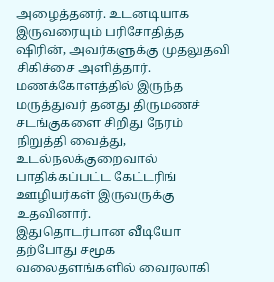அழைத்தனர். உடனடியாக இருவரையும் பரிசோதித்த ஷிரின், அவர்களுக்கு முதலுதவி சிகிச்சை அளித்தார். மணக்கோளத்தில் இருந்த மருத்துவர் தனது திருமணச் சடங்குகளை சிறிது நேரம் நிறுத்தி வைத்து, உடல்நலக்குறைவால் பாதிக்கப்பட்ட கேட்டரிங் ஊழியர்கள் இருவருக்கு உதவினார்.
இதுதொடர்பான வீடியோ தற்போது சமூக வலைதளங்களில் வைரலாகி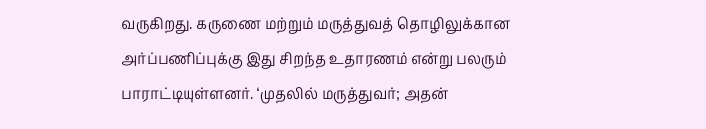வருகிறது. கருணை மற்றும் மருத்துவத் தொழிலுக்கான அர்ப்பணிப்புக்கு இது சிறந்த உதாரணம் என்று பலரும் பாராட்டியுள்ளனர். ‘முதலில் மருத்துவர்; அதன்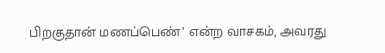பிறகுதான் மணப்பெண்’ என்ற வாசகம், அவரது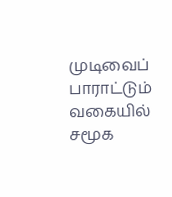முடிவைப் பாராட்டும் வகையில் சமூக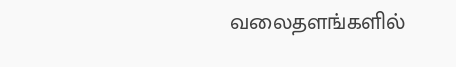வலைதளங்களில்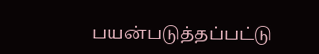பயன்படுத்தப்பட்டு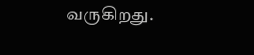வருகிறது.